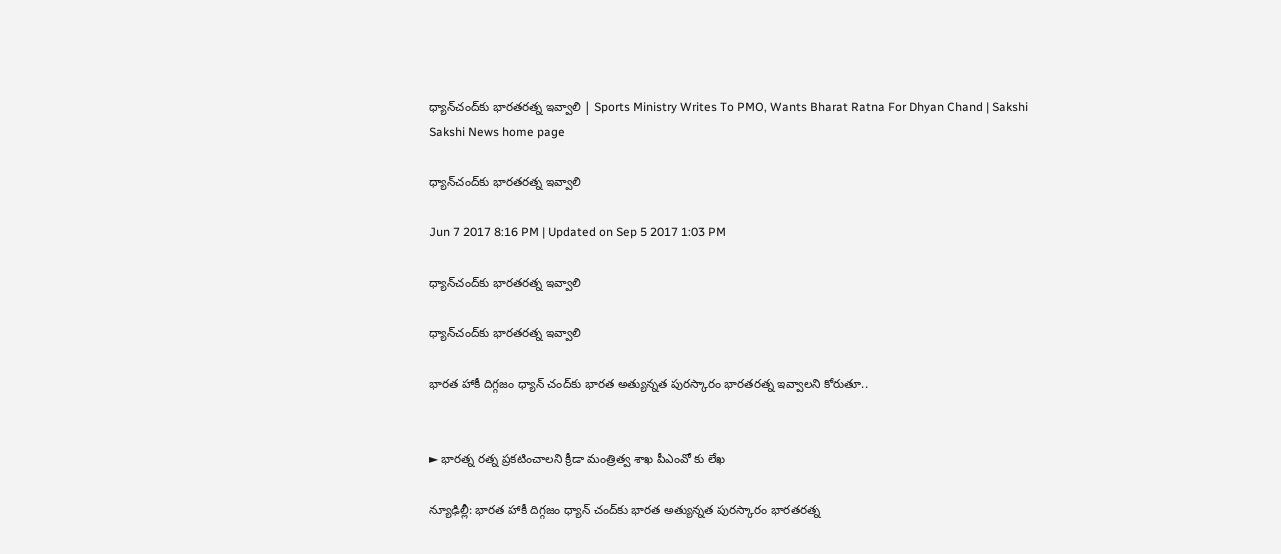ధ్యాన్‌చంద్‌కు భారతరత్న ఇవ్వాలి | Sports Ministry Writes To PMO, Wants Bharat Ratna For Dhyan Chand | Sakshi
Sakshi News home page

ధ్యాన్‌చంద్‌కు భారతరత్న ఇవ్వాలి

Jun 7 2017 8:16 PM | Updated on Sep 5 2017 1:03 PM

ధ్యాన్‌చంద్‌కు భారతరత్న ఇవ్వాలి

ధ్యాన్‌చంద్‌కు భారతరత్న ఇవ్వాలి

భారత హాకీ దిగ్గజం ధ్యాన్‌ చంద్‌కు భారత అత్యున్నత పురస్కారం భారతరత్న ఇవ్వాలని కోరుతూ..


► భారత్న రత్న ప్రకటించాలని క్రీడా మంత్రిత్వ శాఖ పీఎంవో కు లేఖ

న్యూఢిల్లీ: భారత హాకీ దిగ్గజం ధ్యాన్‌ చంద్‌కు భారత అత్యున్నత పురస్కారం భారతరత్న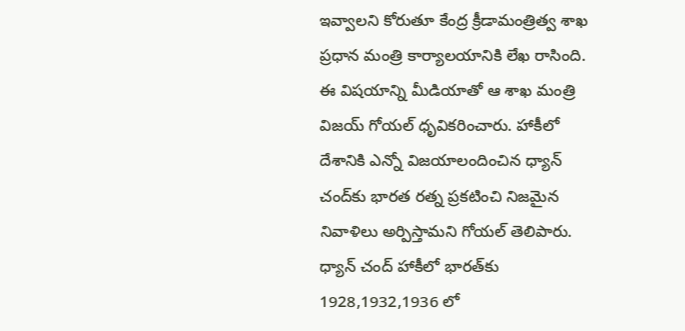ఇవ్వాలని కోరుతూ కేంద్ర క్రీడామంత్రిత్వ శాఖ ప్రధాన మంత్రి కార్యాలయానికి లేఖ రాసింది. ఈ విషయాన్ని మీడియాతో ఆ శాఖ మంత్రి విజయ్‌ గోయల్‌ ధృవికరించారు. హాకీలో దేశానికి ఎన్నో విజయాలందించిన ధ్యాన్‌ చంద్‌కు భారత రత్న ప్రకటించి నిజమైన నివాళిలు అర్పిస్తామని గోయల్‌ తెలిపారు. ధ్యాన్‌ చంద్‌ హాకీలో భారత్‌కు 1928,1932,1936 లో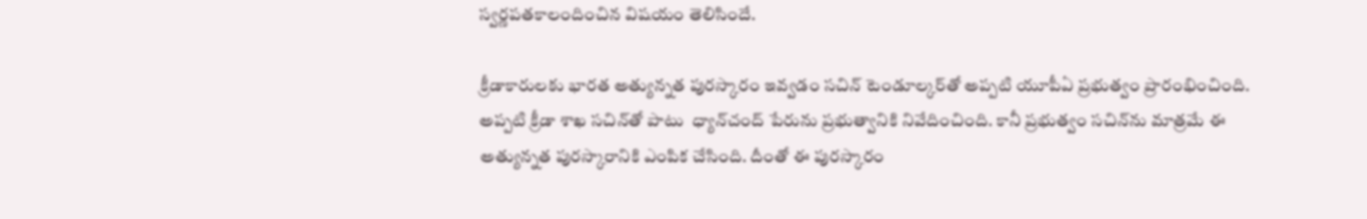స్వర్ణపతకాలందించిన విషయం తెలిసిందే.

క్రీడాకారులకు భారత అత్యున్నత పురస్కారం ఇవ్వడం సచిన్‌ టెండూల్కర్‌తో అప్పటి యూపీఏ ప్రభుత్వం ప్రారంభించింది. అప్పటి క్రీడా శాఖ సచిన్‌తో పాటు  ధ్యాన్‌చంద్‌ పేరును ప్రభుత్వానికి నివేదించింది. కానీ ప్రభుత్వం సచిన్‌ను మాత్రమే ఈ అత్యున్నత పురస్కారానికి ఎంపిక చేసింది. దీంతో ఈ పురస్కారం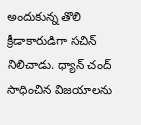అందుకున్న తొలి క్రీడాకారుడిగా సచిన్‌ నిలిచాడు. ధ్యాన్‌ చంద్‌ సాధించిన విజయాలను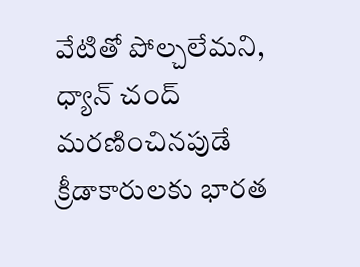వేటితో పోల్చలేమని, ధ్యాన్‌ చంద్‌ మరణించినపుడే క్రీడాకారులకు భారత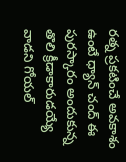రత్న ప్రకటించే అవకాశం ఉంటే ధ్యాన్‌ చంద్‌ ఈ పురస్కారం అందుకున్న తొలి క్రీడాకారుడయ్యే వాడని గోయల్‌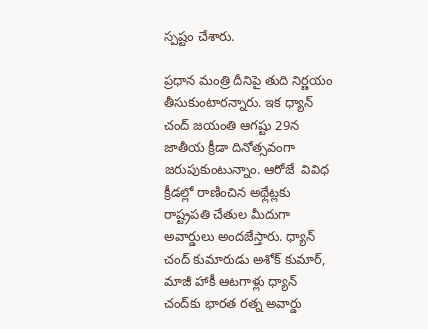స్పష్టం చేశారు.

ప్రధాన మంత్రి దీనిపై తుది నిర్ణయం తీసుకుంటారన్నారు. ఇక ధ్యాన్‌ చంద్‌ జయంతి ఆగష్టు 29న జాతీయ క్రీడా దినోత్సవంగా జరుపుకుంటున్నాం. ఆరోజే  వివిధ క్రీడల్లో రాణించిన అథ్లేట్లకు రాష్ట్రపతి చేతుల మీదుగా అవార్డులు అందజేస్తారు. ధ్యాన్‌ చంద్‌ కుమారుడు అశోక్‌ కుమార్‌, మాజీ హాకీ ఆటగాళ్లు ధ్యాన్‌ చంద్‌కు భారత రత్న అవార్డు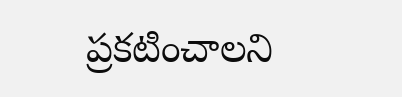ప్రకటించాలని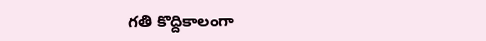గతి కొద్దికాలంగా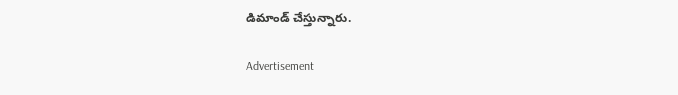డిమాండ్‌ చేస్తున్నారు.

Advertisement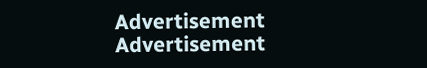Advertisement
Advertisement